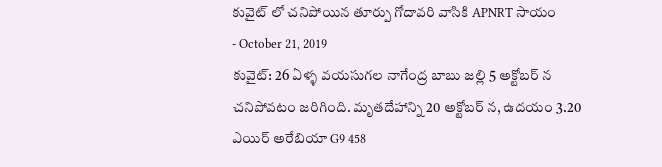కువైట్ లో చనిపోయిన తూర్పు గోదావరి వాసికి APNRT సాయం
- October 21, 2019
కువైట్: 26 ఏళ్ళ వయసుగల నాగేంద్ర బాబు జల్లి 5 అక్టోబర్ న చనిపోవటం జరిగింది. మృతదేహాన్ని 20 అక్టోబర్ న, ఉదయం 3.20 ఎయిర్ అరేబియా G9 458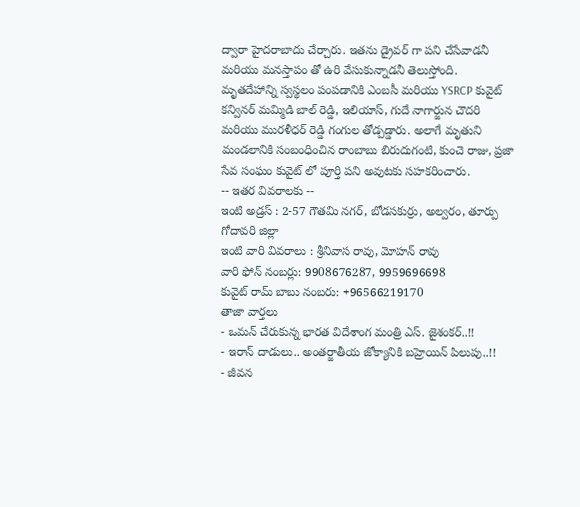ద్వారా హైదరాబాదు చేర్చారు. ఇతను డ్రైవర్ గా పని చేసేవాడనీ మరియు మనస్తాపం తో ఉరి వేసుకున్నాడనీ తెలుస్తోంది.
మృతదేహాన్ని స్వస్థలం పంపడానికి ఎంబసీ మరియు YSRCP కువైట్ కన్వినర్ మమ్మిడి బాల్ రెడ్డి, ఇలియాస్, గుదే నాగార్జున చౌదరి మరియు మురళీధర్ రెడ్డి గంగుల తోడ్పడ్డారు. అలాగే మృతుని మండలానికి సంబంధించిన రాంబాబు బిరుదుగంటి, కుంచె రాజు, ప్రజా సేవ సంఘం కువైట్ లో పూర్తి పని అవుటకు సహకరించారు.
-- ఇతర వివరాలకు --
ఇంటి అడ్రస్ : 2-57 గౌతమి నగర్, బోడసకుర్రు, అల్వరం, తూర్పు గోదావరి జిల్లా
ఇంటి వారి వివరాలు : శ్రీనివాస రావు, మోహన్ రావు
వారి ఫోన్ నంబర్లు: 9908676287, 9959696698
కువైట్ రామ్ బాబు నంబరు: +96566219170
తాజా వార్తలు
- ఒమన్ చేరుకున్న భారత విదేశాంగ మంత్రి ఎస్. జైశంకర్..!!
- ఇరాన్ దాడులు.. అంతర్జాతీయ జోక్యానికి బహ్రెయిన్ పిలుపు..!!
- జీవన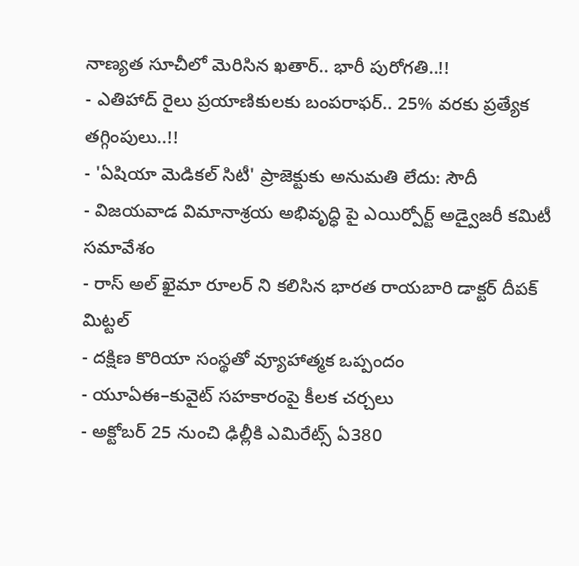నాణ్యత సూచీలో మెరిసిన ఖతార్.. భారీ పురోగతి..!!
- ఎతిహాద్ రైలు ప్రయాణికులకు బంపరాఫర్.. 25% వరకు ప్రత్యేక తగ్గింపులు..!!
- 'ఏషియా మెడికల్ సిటీ' ప్రాజెక్టుకు అనుమతి లేదు: సౌదీ
- విజయవాడ విమానాశ్రయ అభివృద్ధి పై ఎయిర్పోర్ట్ అడ్వైజరీ కమిటీ సమావేశం
- రాస్ అల్ ఖైమా రూలర్ ని కలిసిన భారత రాయబారి డాక్టర్ దీపక్ మిట్టల్
- దక్షిణ కొరియా సంస్థతో వ్యూహాత్మక ఒప్పందం
- యూఏఈ–కువైట్ సహకారంపై కీలక చర్చలు
- అక్టోబర్ 25 నుంచి ఢిల్లీకి ఎమిరేట్స్ ఏ380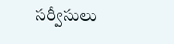సర్వీసులు